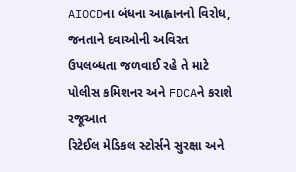AIOCDના બંધના આહ્વાનનો વિરોધ, જનતાને દવાઓની અવિરત ઉપલબ્ધતા જળવાઈ રહે તે માટે પોલીસ કમિશનર અને FDCAને કરાશે રજૂઆત
રિટેઈલ મેડિકલ સ્ટોર્સને સુરક્ષા અને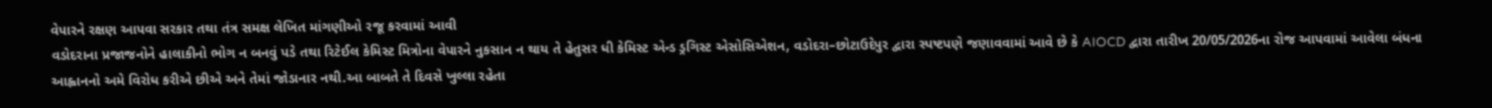વેપારને રક્ષણ આપવા સરકાર તથા તંત્ર સમક્ષ લેખિત માંગણીઓ રજૂ કરવામાં આવી
વડોદરાના પ્રજાજનોને હાલાકીનો ભોગ ન બનવું પડે તથા રિટેઈલ કેમિસ્ટ મિત્રોના વેપારને નુકસાન ન થાય તે હેતુસર ધી કેમિસ્ટ એન્ડ ડ્રગિસ્ટ એસોસિએશન, વડોદરા–છોટાઉદેપુર દ્વારા સ્પષ્ટપણે જણાવવામાં આવે છે કે AIOCD દ્વારા તારીખ 20/05/2026ના રોજ આપવામાં આવેલા બંધના આહ્વાનનો અમે વિરોધ કરીએ છીએ અને તેમાં જોડાનાર નથી.આ બાબતે તે દિવસે ખુલ્લા રહેતા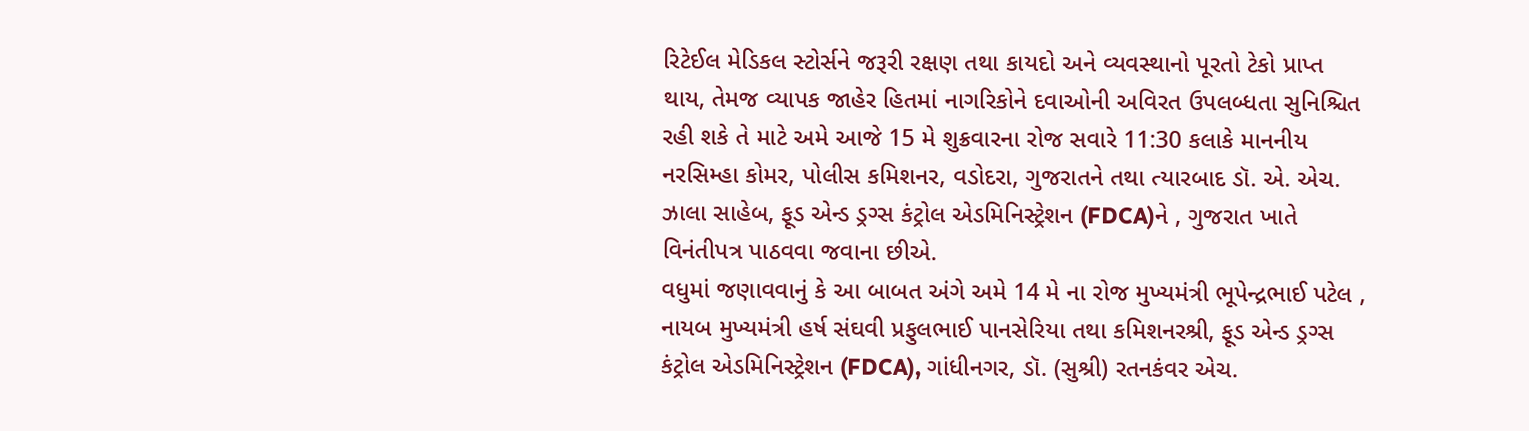રિટેઈલ મેડિકલ સ્ટોર્સને જરૂરી રક્ષણ તથા કાયદો અને વ્યવસ્થાનો પૂરતો ટેકો પ્રાપ્ત થાય, તેમજ વ્યાપક જાહેર હિતમાં નાગરિકોને દવાઓની અવિરત ઉપલબ્ધતા સુનિશ્ચિત રહી શકે તે માટે અમે આજે 15 મે શુક્રવારના રોજ સવારે 11:30 કલાકે માનનીય નરસિમ્હા કોમર, પોલીસ કમિશનર, વડોદરા, ગુજરાતને તથા ત્યારબાદ ડૉ. એ. એચ. ઝાલા સાહેબ, ફૂડ એન્ડ ડ્રગ્સ કંટ્રોલ એડમિનિસ્ટ્રેશન (FDCA)ને , ગુજરાત ખાતે વિનંતીપત્ર પાઠવવા જવાના છીએ.
વધુમાં જણાવવાનું કે આ બાબત અંગે અમે 14 મે ના રોજ મુખ્યમંત્રી ભૂપેન્દ્રભાઈ પટેલ , નાયબ મુખ્યમંત્રી હર્ષ સંઘવી પ્રફુલભાઈ પાનસેરિયા તથા કમિશનરશ્રી, ફૂડ એન્ડ ડ્રગ્સ કંટ્રોલ એડમિનિસ્ટ્રેશન (FDCA), ગાંધીનગર, ડૉ. (સુશ્રી) રતનકંવર એચ.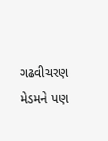ગઢવીચરણ મેડમને પણ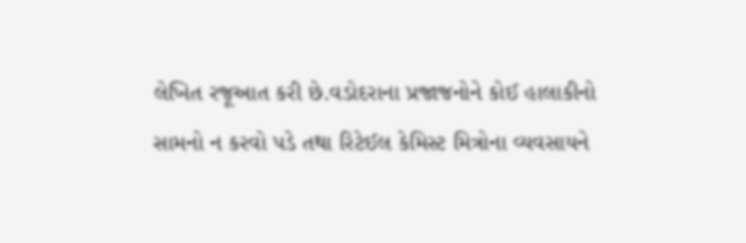લેખિત રજૂઆત કરી છે.વડોદરાના પ્રજાજનોને કોઈ હાલાકીનો સામનો ન કરવો પડે તથા રિટેઈલ કેમિસ્ટ મિત્રોના વ્યવસાયને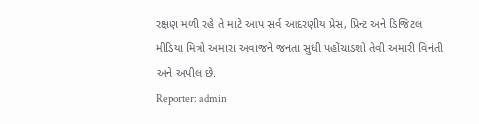રક્ષણ મળી રહે તે માટે આપ સર્વ આદરણીય પ્રેસ, પ્રિન્ટ અને ડિજિટલ મીડિયા મિત્રો અમારા અવાજને જનતા સુધી પહોંચાડશો તેવી અમારી વિનંતી અને અપીલ છે.
Reporter: admin